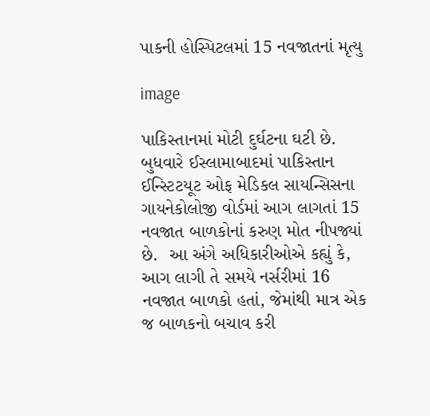પાકની હોસ્પિટલમાં 15 નવજાતનાં મૃત્યુ

image

પાકિસ્તાનમાં મોટી દુર્ઘટના ઘટી છે. બુધવારે ઈસ્લામાબાદમાં પાકિસ્તાન ઈન્સ્ટિટયૂટ ઓફ મેડિકલ સાયન્સિસના ગાયનેકોલોજી વોર્ડમાં આગ લાગતાં 15 નવજાત બાળકોનાં કરુણ મોત નીપજ્યાં છે.  આ અંગે અધિકારીઓએ કહ્યું કે, આગ લાગી તે સમયે નર્સરીમાં 16 નવજાત બાળકો હતાં, જેમાંથી માત્ર એક જ બાળકનો બચાવ કરી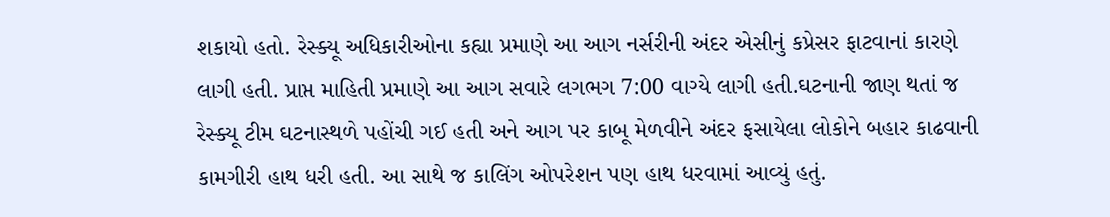શકાયો હતો. રેસ્ક્યૂ અધિકારીઓના કહ્યા પ્રમાણે આ આગ નર્સરીની અંદર એસીનું કપ્રેસર ફાટવાનાં કારણે લાગી હતી. પ્રાપ્ત માહિતી પ્રમાણે આ આગ સવારે લગભગ 7:00 વાગ્યે લાગી હતી.ઘટનાની જાણ થતાં જ રેસ્ક્યૂ ટીમ ઘટનાસ્થળે પહોંચી ગઈ હતી અને આગ પર કાબૂ મેળવીને અંદર ફસાયેલા લોકોને બહાર કાઢવાની કામગીરી હાથ ધરી હતી. આ સાથે જ કાલિંગ ઓપરેશન પણ હાથ ધરવામાં આવ્યું હતું.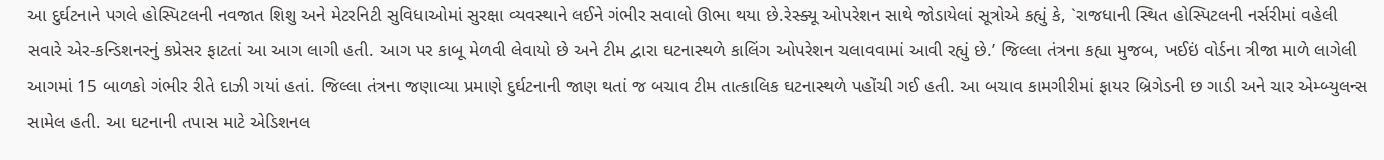આ દુર્ઘટનાને પગલે હોસ્પિટલની નવજાત શિશુ અને મેટરનિટી સુવિધાઓમાં સુરક્ષા વ્યવસ્થાને લઈને ગંભીર સવાલો ઊભા થયા છે.રેસ્ક્યૂ ઓપરેશન સાથે જોડાયેલાં સૂત્રોએ કહ્યું કે, `રાજધાની સ્થિત હોસ્પિટલની નર્સરીમાં વહેલી સવારે એર-કન્ડિશનરનું કપ્રેસર ફાટતાં આ આગ લાગી હતી. આગ પર કાબૂ મેળવી લેવાયો છે અને ટીમ દ્વારા ઘટનાસ્થળે કાલિંગ ઓપરેશન ચલાવવામાં આવી રહ્યું છે.’ જિલ્લા તંત્રના કહ્યા મુજબ, ખઈઇં વોર્ડના ત્રીજા માળે લાગેલી આગમાં 15 બાળકો ગંભીર રીતે દાઝી ગયાં હતાં. જિલ્લા તંત્રના જણાવ્યા પ્રમાણે દુર્ઘટનાની જાણ થતાં જ બચાવ ટીમ તાત્કાલિક ઘટનાસ્થળે પહોંચી ગઈ હતી. આ બચાવ કામગીરીમાં ફાયર બ્રિગેડની છ ગાડી અને ચાર એમ્બ્યુલન્સ સામેલ હતી. આ ઘટનાની તપાસ માટે એડિશનલ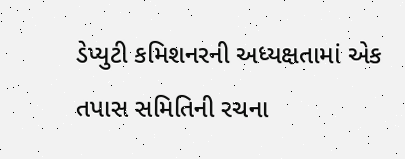ડેપ્યુટી કમિશનરની અધ્યક્ષતામાં એક તપાસ સમિતિની રચના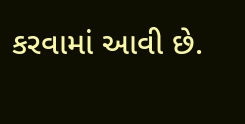કરવામાં આવી છે.